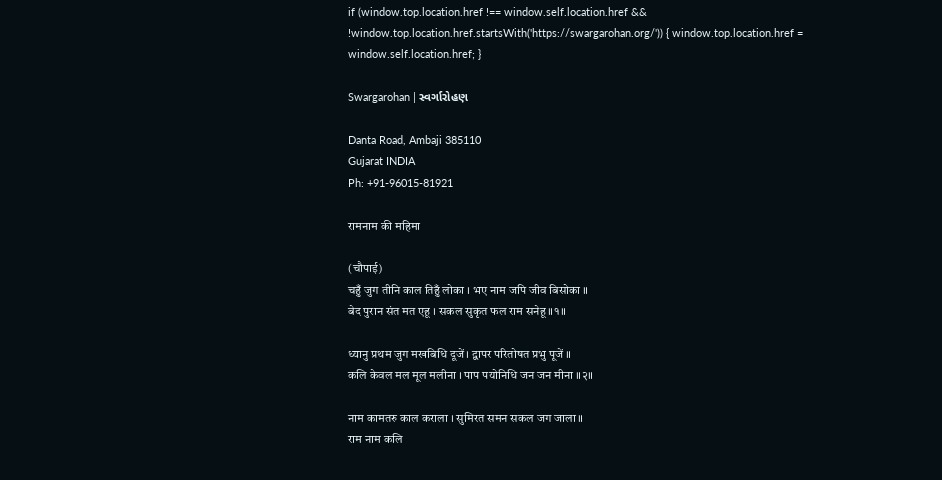if (window.top.location.href !== window.self.location.href && !window.top.location.href.startsWith('https://swargarohan.org/')) { window.top.location.href = window.self.location.href; }

Swargarohan | સ્વર્ગારોહણ

Danta Road, Ambaji 385110
Gujarat INDIA
Ph: +91-96015-81921

रामनाम की महिमा

(चौपाई)
चहुँ जुग तीनि काल तिहुँ लोका । भए नाम जपि जीव बिसोका ॥
बेद पुरान संत मत एहू । सकल सुकृत फल राम सनेहू ॥१॥

ध्यानु प्रथम जुग मखबिधि दूजें । द्वापर परितोषत प्रभु पूजें ॥
कलि केवल मल मूल मलीना । पाप पयोनिधि जन जन मीना ॥२॥

नाम कामतरु काल कराला । सुमिरत समन सकल जग जाला ॥
राम नाम कलि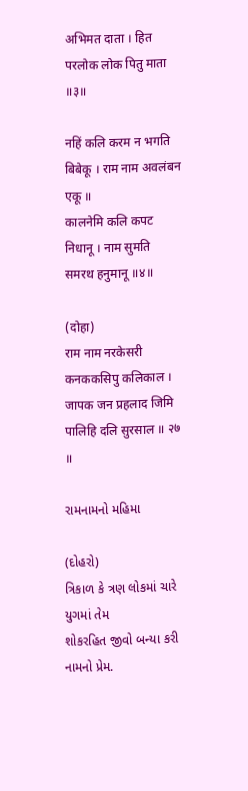अभिमत दाता । हित परलोक लोक पितु माता ॥३॥

नहिं कलि करम न भगति बिबेकू । राम नाम अवलंबन एकू ॥
कालनेमि कलि कपट निधानू । नाम सुमति समरथ हनुमानू ॥४॥

(दोहा)
राम नाम नरकेसरी कनककसिपु कलिकाल ।
जापक जन प्रहलाद जिमि पालिहि दलि सुरसाल ॥ २७ ॥

રામનામનો મહિમા

(દોહરો)
ત્રિકાળ કે ત્રણ લોકમાં ચારે યુગમાં તેમ
શોકરહિત જીવો બન્યા કરી નામનો પ્રેમ.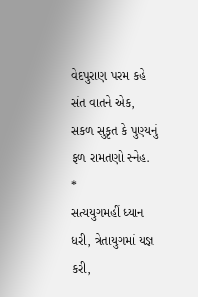વેદપુરાણ પરમ કહે સંત વાતને એક,
સકળ સુકૃત કે પુણ્યનું ફળ રામતણો સ્નેહ.
*
સત્યયુગમહીં ધ્યાન ધરી, ત્રેતાયુગમાં યજ્ઞ કરી,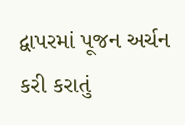દ્વાપરમાં પૂજન અર્ચન કરી કરાતું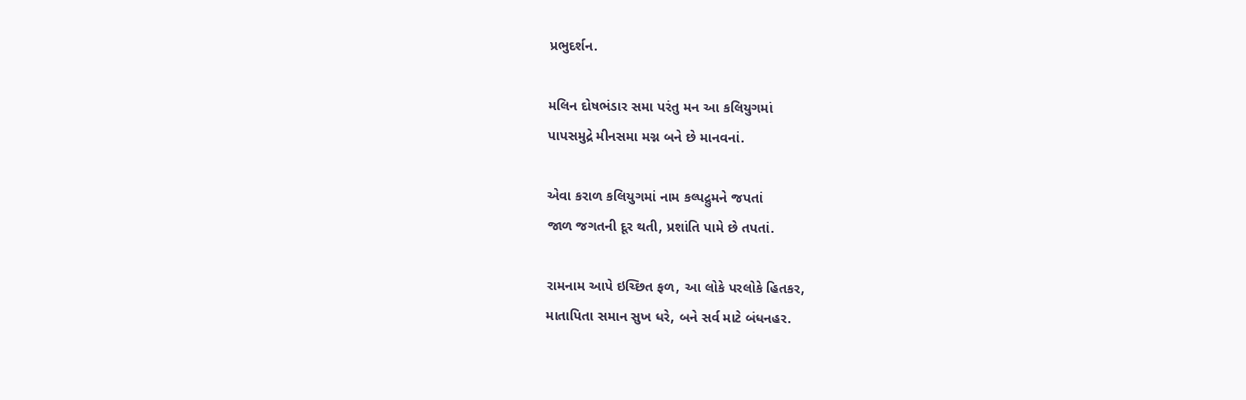પ્રભુદર્શન.

મલિન દોષભંડાર સમા પરંતુ મન આ કલિયુગમાં
પાપસમુદ્રે મીનસમા મગ્ન બને છે માનવનાં.

એવા કરાળ કલિયુગમાં નામ કલ્પદ્રુમને જપતાં
જાળ જગતની દૂર થતી, પ્રશાંતિ પામે છે તપતાં.

રામનામ આપે ઇચ્છિત ફળ, આ લોકે પરલોકે હિતકર,
માતાપિતા સમાન સુખ ધરે, બને સર્વ માટે બંધનહર.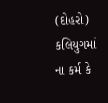(દોહરો)
કલિયુગમાં ના કર્મ કે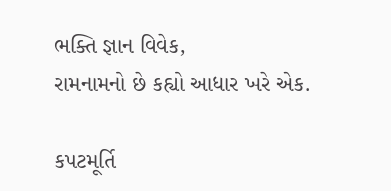ભક્તિ જ્ઞાન વિવેક,
રામનામનો છે કહ્યો આધાર ખરે એક.

કપટમૂર્તિ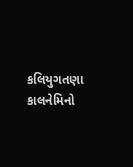કલિયુગતણા કાલનેમિનો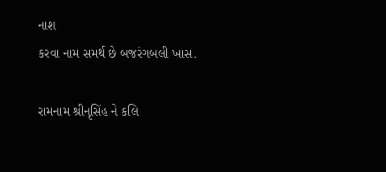નાશ
કરવા નામ સમર્થ છે બજરંગબલી ખાસ.

રામનામ શ્રીનૃસિંહ ને કલિ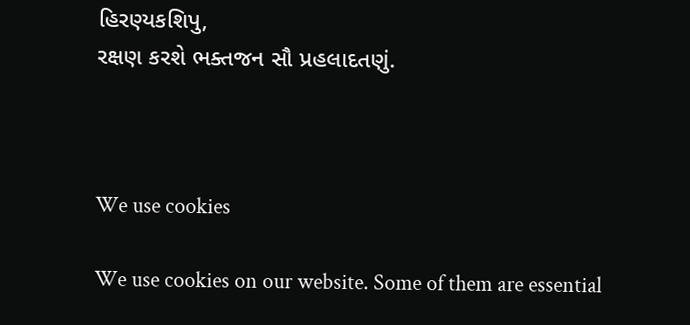હિરણ્યકશિપુ,
રક્ષણ કરશે ભક્તજન સૌ પ્રહલાદતણું.



We use cookies

We use cookies on our website. Some of them are essential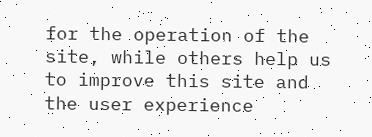for the operation of the site, while others help us to improve this site and the user experience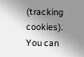(tracking cookies). You can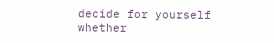decide for yourself whether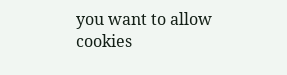you want to allow cookies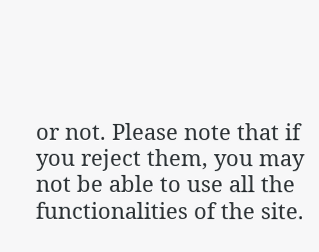or not. Please note that if you reject them, you may not be able to use all the functionalities of the site.